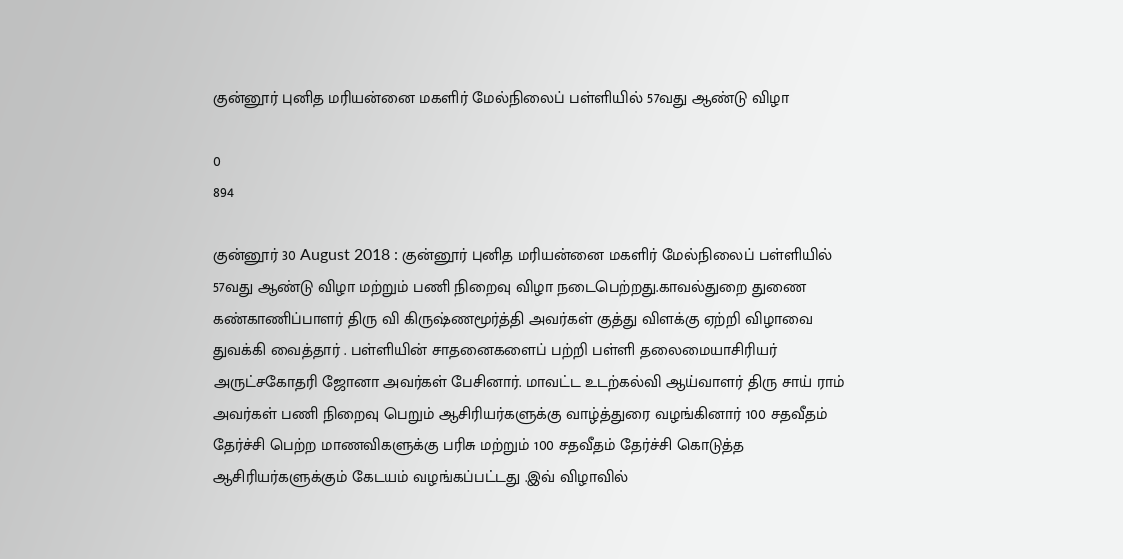குன்னூர் புனித மரியன்னை மகளிர் மேல்நிலைப் பள்ளியில் 57வது ஆண்டு விழா

0
894

குன்னூர் 30 August 2018 : குன்னூர் புனித மரியன்னை மகளிர் மேல்நிலைப் பள்ளியில் 57வது ஆண்டு விழா மற்றும் பணி நிறைவு விழா நடைபெற்றது.காவல்துறை துணை கண்காணிப்பாளர் திரு வி கிருஷ்ணமூர்த்தி அவர்கள் குத்து விளக்கு ஏற்றி விழாவை துவக்கி வைத்தார் . பள்ளியின் சாதனைகளைப் பற்றி பள்ளி தலைமையாசிரியர் அருட்சகோதரி ஜோனா அவர்கள் பேசினார். மாவட்ட உடற்கல்வி ஆய்வாளர் திரு சாய் ராம் அவர்கள் பணி நிறைவு பெறும் ஆசிரியர்களுக்கு வாழ்த்துரை வழங்கினார் 100 சதவீதம் தேர்ச்சி பெற்ற மாணவிகளுக்கு பரிசு மற்றும் 100 சதவீதம் தேர்ச்சி கொடுத்த ஆசிரியர்களுக்கும் கேடயம் வழங்கப்பட்டது .இவ் விழாவில்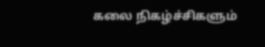கலை நிகழ்ச்சிகளும்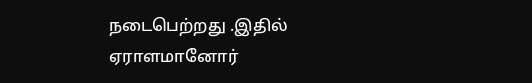நடைபெற்றது .இதில் ஏராளமானோர்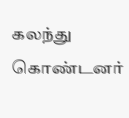கலந்து கொண்டனர்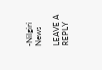-Nilgiri News

LEAVE A REPLY